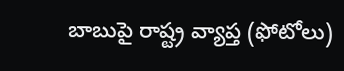బాబుపై రాష్ట్ర వ్యాప్త (ఫోటోలు)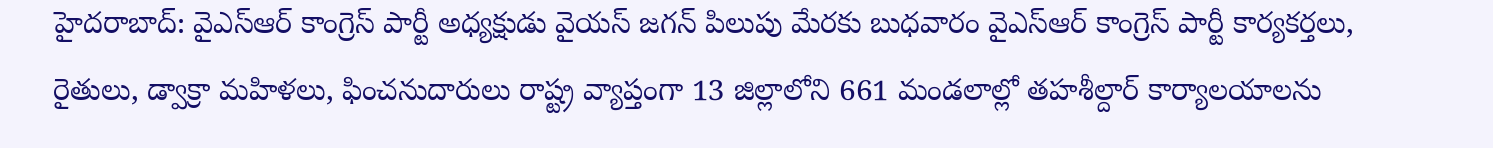హైదరాబాద్: వైఎస్ఆర్ కాంగ్రెస్ పార్టీ అధ్యక్షుడు వైయస్ జగన్ పిలుపు మేరకు బుధవారం వైఎస్ఆర్ కాంగ్రెస్ పార్టీ కార్యకర్తలు, రైతులు, డ్వాక్రా మహిళలు, ఫించనుదారులు రాష్ట్ర వ్యాప్తంగా 13 జిల్లాలోని 661 మండలాల్లో తహశీల్దార్ కార్యాలయాలను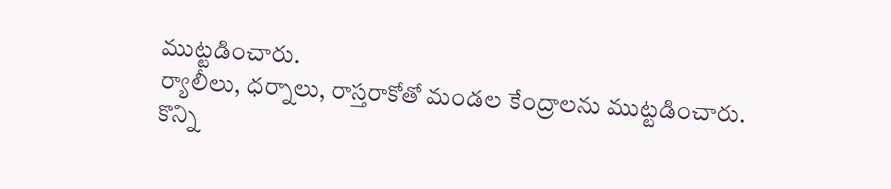ముట్టడించారు.
ర్యాలీలు, ధర్నాలు, రాస్తరాకోతో మండల కేంద్రాలను ముట్టడించారు. కొన్ని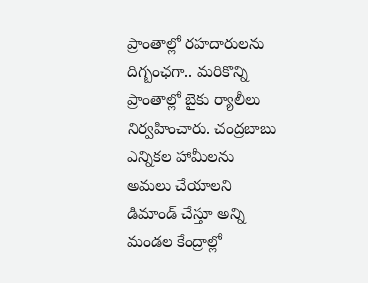ప్రాంతాల్లో రహదారులను దిగ్బంఛగా.. మరికొన్ని ప్రాంతాల్లో బైకు ర్యాలీలు నిర్వహించారు. చంద్రబాబు ఎన్నికల హామీలను అమలు చేయాలని డిమాండ్ చేస్తూ అన్ని మండల కేంద్రాల్లో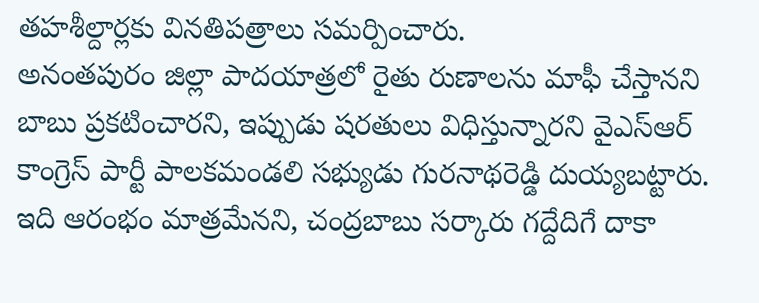తహశీల్దార్లకు వినతిపత్రాలు సమర్పించారు.
అనంతపురం జిల్లా పాదయాత్రలో రైతు రుణాలను మాఫీ చేస్తానని బాబు ప్రకటించారని, ఇప్పుడు షరతులు విధిస్తున్నారని వైఎస్ఆర్ కాంగ్రెస్ పార్టీ పాలకమండలి సభ్యుడు గురనాథరెడ్డి దుయ్యబట్టారు. ఇది ఆరంభం మాత్రమేనని, చంద్రబాబు సర్కారు గద్దేదిగే దాకా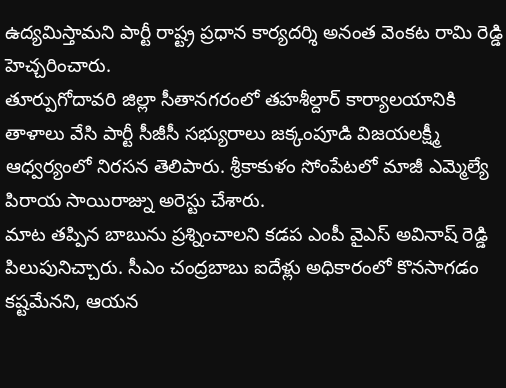ఉద్యమిస్తామని పార్టీ రాష్ట్ర ప్రధాన కార్యదర్శి అనంత వెంకట రామి రెడ్డి హెచ్చరించారు.
తూర్పుగోదావరి జిల్లా సీతానగరంలో తహశీల్దార్ కార్యాలయానికి తాళాలు వేసి పార్టీ సీజీసీ సభ్యురాలు జక్కంపూడి విజయలక్ష్మీ ఆధ్వర్యంలో నిరసన తెలిపారు. శ్రీకాకుళం సోంపేటలో మాజీ ఎమ్మెల్యే పిరాయ సాయిరాజ్ను అరెస్టు చేశారు.
మాట తప్పిన బాబును ప్రశ్నించాలని కడప ఎంపీ వైఎస్ అవినాష్ రెడ్డి పిలుపునిచ్చారు. సీఎం చంద్రబాబు ఐదేళ్లు అధికారంలో కొనసాగడం కష్టమేనని, ఆయన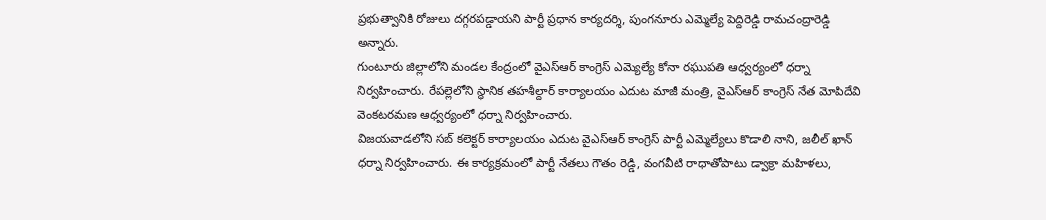ప్రభుత్వానికి రోజులు దగ్గరపడ్డాయని పార్టీ ప్రధాన కార్యదర్శి, పుంగనూరు ఎమ్మెల్యే పెద్దిరెడ్డి రామచంద్రారెడ్డి అన్నారు.
గుంటూరు జిల్లాలోని మండల కేంద్రంలో వైఎస్ఆర్ కాంగ్రెస్ ఎమ్యెల్యే కోనా రఘుపతి ఆధ్వర్యంలో ధర్నా నిర్వహించారు. రేపల్లెలోని స్ధానిక తహశీల్దార్ కార్యాలయం ఎదుట మాజీ మంత్రి, వైఎస్ఆర్ కాంగ్రెస్ నేత మోపిదేవి వెంకటరమణ ఆధ్వర్యంలో ధర్నా నిర్వహించారు.
విజయవాడలోని సబ్ కలెక్టర్ కార్యాలయం ఎదుట వైఎస్ఆర్ కాంగ్రెస్ పార్టీ ఎమ్మెల్యేలు కొడాలి నాని, జలీల్ ఖాన్ ధర్నా నిర్వహించారు. ఈ కార్యక్రమంలో పార్టీ నేతలు గౌతం రెడ్డి, వంగవీటి రాధాతోపాటు డ్వాక్రా మహిళలు,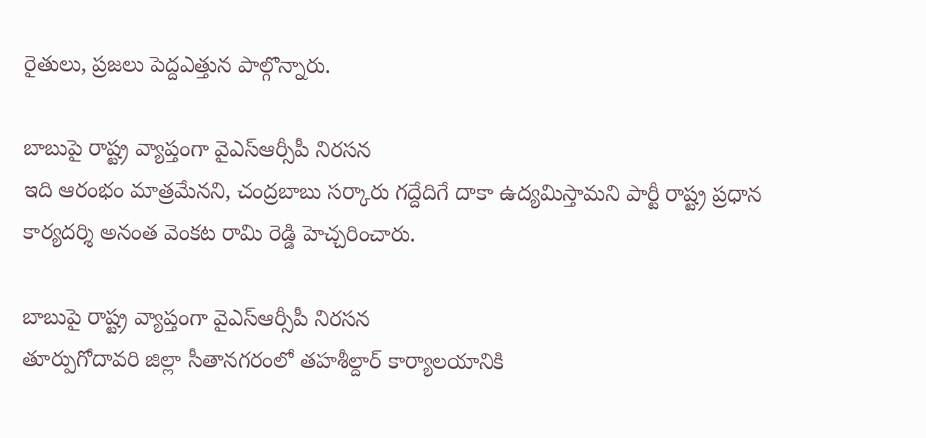రైతులు, ప్రజలు పెద్దఎత్తున పాల్గొన్నారు.

బాబుపై రాష్ట్ర వ్యాప్తంగా వైఎస్ఆర్సీపీ నిరసన
ఇది ఆరంభం మాత్రమేనని, చంద్రబాబు సర్కారు గద్దేదిగే దాకా ఉద్యమిస్తామని పార్టీ రాష్ట్ర ప్రధాన కార్యదర్శి అనంత వెంకట రామి రెడ్డి హెచ్చరించారు.

బాబుపై రాష్ట్ర వ్యాప్తంగా వైఎస్ఆర్సీపీ నిరసన
తూర్పుగోదావరి జిల్లా సీతానగరంలో తహశీల్దార్ కార్యాలయానికి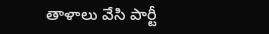తాళాలు వేసి పార్టీ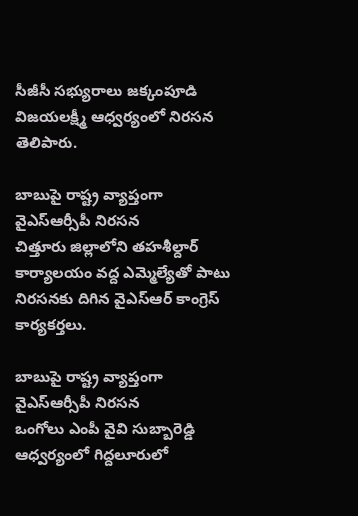సీజీసీ సభ్యురాలు జక్కంపూడి విజయలక్ష్మీ ఆధ్వర్యంలో నిరసన తెలిపారు.

బాబుపై రాష్ట్ర వ్యాప్తంగా వైఎస్ఆర్సీపీ నిరసన
చిత్తూరు జిల్లాలోని తహశీల్దార్ కార్యాలయం వద్ద ఎమ్మెల్యేతో పాటు నిరసనకు దిగిన వైఎస్ఆర్ కాంగ్రెస్ కార్యకర్తలు.

బాబుపై రాష్ట్ర వ్యాప్తంగా వైఎస్ఆర్సీపీ నిరసన
ఒంగోలు ఎంపీ వైవి సుబ్బారెడ్డి ఆధ్వర్యంలో గిద్దలూరులో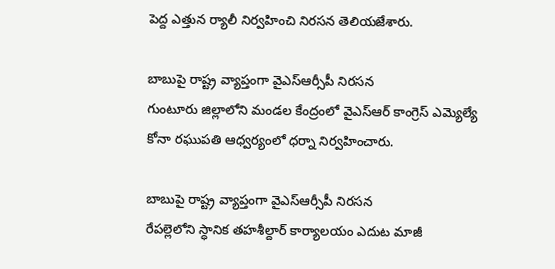పెద్ద ఎత్తున ర్యాలీ నిర్వహించి నిరసన తెలియజేశారు.

బాబుపై రాష్ట్ర వ్యాప్తంగా వైఎస్ఆర్సీపీ నిరసన
గుంటూరు జిల్లాలోని మండల కేంద్రంలో వైఎస్ఆర్ కాంగ్రెస్ ఎమ్యెల్యే కోనా రఘుపతి ఆధ్వర్యంలో ధర్నా నిర్వహించారు.

బాబుపై రాష్ట్ర వ్యాప్తంగా వైఎస్ఆర్సీపీ నిరసన
రేపల్లెలోని స్ధానిక తహశీల్దార్ కార్యాలయం ఎదుట మాజీ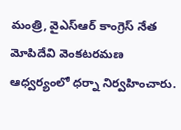మంత్రి, వైఎస్ఆర్ కాంగ్రెస్ నేత మోపిదేవి వెంకటరమణ ఆధ్వర్యంలో ధర్నా నిర్వహించారు.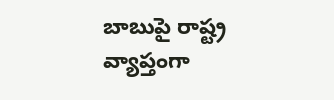బాబుపై రాష్ట్ర వ్యాప్తంగా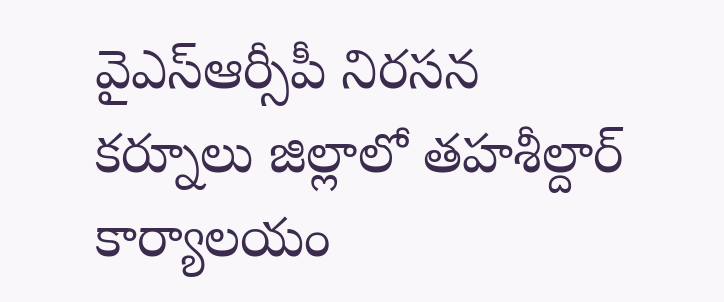వైఎస్ఆర్సీపీ నిరసన
కర్నూలు జిల్లాలో తహశీల్దార్ కార్యాలయం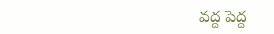వద్ద పెద్ద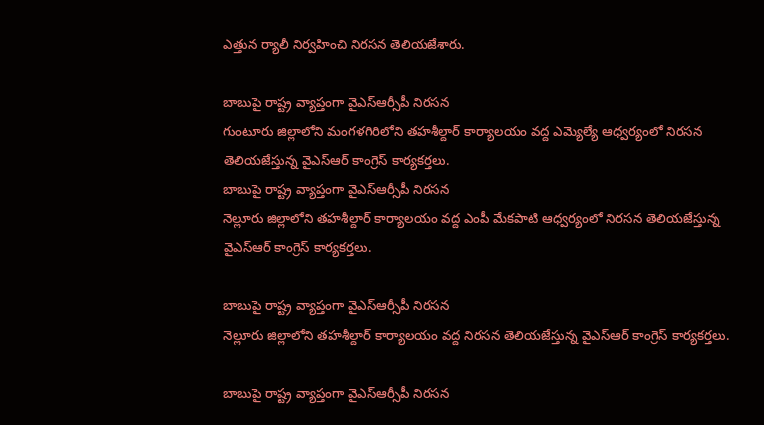ఎత్తున ర్యాలీ నిర్వహించి నిరసన తెలియజేశారు.

బాబుపై రాష్ట్ర వ్యాప్తంగా వైఎస్ఆర్సీపీ నిరసన
గుంటూరు జిల్లాలోని మంగళగిరిలోని తహశీల్దార్ కార్యాలయం వద్ద ఎమ్యెల్యే ఆధ్వర్యంలో నిరసన తెలియజేస్తున్న వైఎస్ఆర్ కాంగ్రెస్ కార్యకర్తలు.
బాబుపై రాష్ట్ర వ్యాప్తంగా వైఎస్ఆర్సీపీ నిరసన
నెల్లూరు జిల్లాలోని తహశీల్దార్ కార్యాలయం వద్ద ఎంపీ మేకపాటి ఆధ్వర్యంలో నిరసన తెలియజేస్తున్న వైఎస్ఆర్ కాంగ్రెస్ కార్యకర్తలు.

బాబుపై రాష్ట్ర వ్యాప్తంగా వైఎస్ఆర్సీపీ నిరసన
నెల్లూరు జిల్లాలోని తహశీల్దార్ కార్యాలయం వద్ద నిరసన తెలియజేస్తున్న వైఎస్ఆర్ కాంగ్రెస్ కార్యకర్తలు.

బాబుపై రాష్ట్ర వ్యాప్తంగా వైఎస్ఆర్సీపీ నిరసన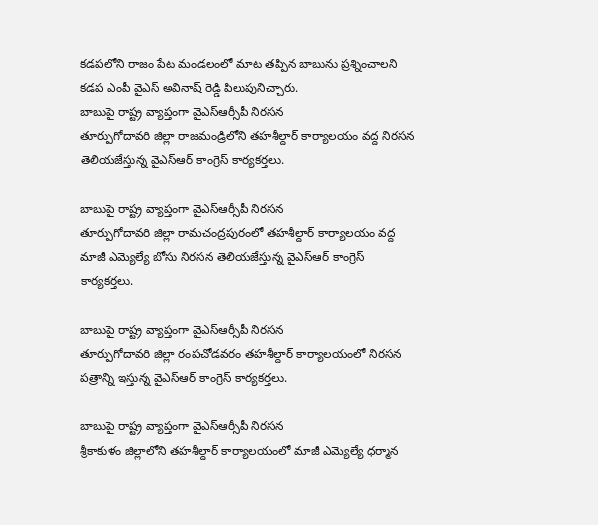కడపలోని రాజం పేట మండలంలో మాట తప్పిన బాబును ప్రశ్నించాలని కడప ఎంపీ వైఎస్ అవినాష్ రెడ్డి పిలుపునిచ్చారు.
బాబుపై రాష్ట్ర వ్యాప్తంగా వైఎస్ఆర్సీపీ నిరసన
తూర్పుగోదావరి జిల్లా రాజమండ్రిలోని తహశీల్దార్ కార్యాలయం వద్ద నిరసన తెలియజేస్తున్న వైఎస్ఆర్ కాంగ్రెస్ కార్యకర్తలు.

బాబుపై రాష్ట్ర వ్యాప్తంగా వైఎస్ఆర్సీపీ నిరసన
తూర్పుగోదావరి జిల్లా రామచంద్రపురంలో తహశీల్దార్ కార్యాలయం వద్ద మాజీ ఎమ్యెల్యే బోసు నిరసన తెలియజేస్తున్న వైఎస్ఆర్ కాంగ్రెస్ కార్యకర్తలు.

బాబుపై రాష్ట్ర వ్యాప్తంగా వైఎస్ఆర్సీపీ నిరసన
తూర్పుగోదావరి జిల్లా రంపచోడవరం తహశీల్దార్ కార్యాలయంలో నిరసన పత్రాన్ని ఇస్తున్న వైఎస్ఆర్ కాంగ్రెస్ కార్యకర్తలు.

బాబుపై రాష్ట్ర వ్యాప్తంగా వైఎస్ఆర్సీపీ నిరసన
శ్రీకాకుళం జిల్లాలోని తహశీల్దార్ కార్యాలయంలో మాజీ ఎమ్యెల్యే ధర్మాన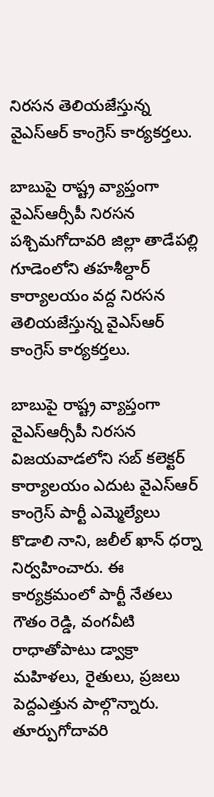నిరసన తెలియజేస్తున్న వైఎస్ఆర్ కాంగ్రెస్ కార్యకర్తలు.

బాబుపై రాష్ట్ర వ్యాప్తంగా వైఎస్ఆర్సీపీ నిరసన
పశ్చిమగోదావరి జిల్లా తాడేపల్లి గూడెంలోని తహశీల్దార్ కార్యాలయం వద్ద నిరసన తెలియజేస్తున్న వైఎస్ఆర్ కాంగ్రెస్ కార్యకర్తలు.

బాబుపై రాష్ట్ర వ్యాప్తంగా వైఎస్ఆర్సీపీ నిరసన
విజయవాడలోని సబ్ కలెక్టర్ కార్యాలయం ఎదుట వైఎస్ఆర్ కాంగ్రెస్ పార్టీ ఎమ్మెల్యేలు కొడాలి నాని, జలీల్ ఖాన్ ధర్నా నిర్వహించారు. ఈ కార్యక్రమంలో పార్టీ నేతలు గౌతం రెడ్డి, వంగవీటి రాధాతోపాటు డ్వాక్రా మహిళలు, రైతులు, ప్రజలు పెద్దఎత్తున పాల్గొన్నారు.
తూర్పుగోదావరి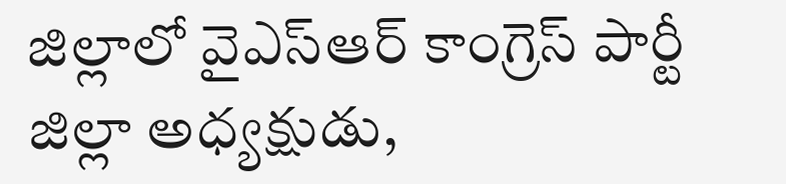జిల్లాలో వైఎస్ఆర్ కాంగ్రెస్ పార్టీ జిల్లా అధ్యక్షుడు,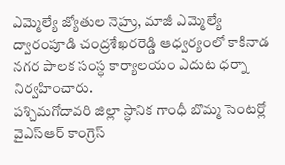ఎమ్మెల్యే జ్యోతుల నెహ్రు, మాజీ ఎమ్మెల్యే ద్వారంపూడి చంద్రశేఖరరెడ్డి ఆధ్వర్యంలో కాకినాడ నగర పాలక సంస్ధ కార్యాలయం ఎదుట ధర్నా నిర్వహించారు.
పశ్చిమగోదావరి జిల్లా స్ధానిక గాంధీ బొమ్మ సెంటర్లో వైఎస్ఆర్ కాంగ్రెస్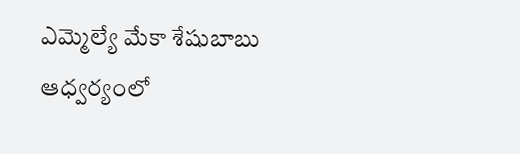ఎమ్మెల్యే మేకా శేషుబాబు ఆధ్వర్యంలో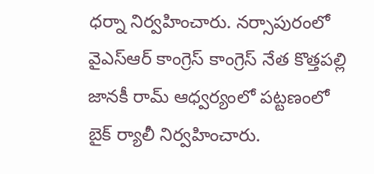ధర్నా నిర్వహించారు. నర్సాపురంలో వైఎస్ఆర్ కాంగ్రెస్ కాంగ్రెస్ నేత కొత్తపల్లి జానకీ రామ్ ఆధ్వర్యంలో పట్టణంలో బైక్ ర్యాలీ నిర్వహించారు.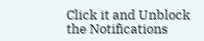Click it and Unblock the Notifications